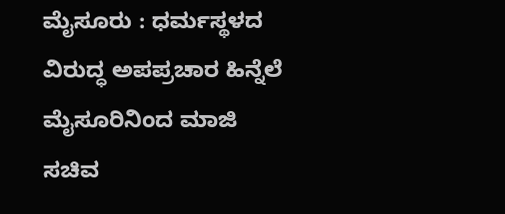ಮೈಸೂರು : ಧರ್ಮಸ್ಥಳದ ವಿರುದ್ಧ ಅಪಪ್ರಚಾರ ಹಿನ್ನೆಲೆ ಮೈಸೂರಿನಿಂದ ಮಾಜಿ ಸಚಿವ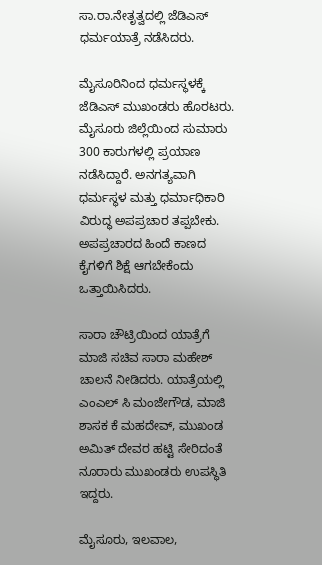ಸಾ.ರಾ.ನೇತೃತ್ವದಲ್ಲಿ ಜೆಡಿಎಸ್ ಧರ್ಮಯಾತ್ರೆ ನಡೆಸಿದರು.

ಮೈಸೂರಿನಿಂದ ಧರ್ಮಸ್ಥಳಕ್ಕೆ ಜೆಡಿಎಸ್ ಮುಖಂಡರು ಹೊರಟರು. ಮೈಸೂರು ಜಿಲ್ಲೆಯಿಂದ ಸುಮಾರು 300 ಕಾರುಗಳಲ್ಲಿ ಪ್ರಯಾಣ ನಡೆಸಿದ್ದಾರೆ. ಅನಗತ್ಯವಾಗಿ ಧರ್ಮಸ್ಥಳ ಮತ್ತು ಧರ್ಮಾಧಿಕಾರಿ ವಿರುದ್ಧ ಅಪಪ್ರಚಾರ ತಪ್ಪಬೇಕು. ಅಪಪ್ರಚಾರದ ಹಿಂದೆ ಕಾಣದ ಕೈಗಳಿಗೆ ಶಿಕ್ಷೆ ಆಗಬೇಕೆಂದು ಒತ್ತಾಯಿಸಿದರು.

ಸಾರಾ ಚೌಟ್ರಿಯಿಂದ ಯಾತ್ರೆಗೆ  ಮಾಜಿ ಸಚಿವ ಸಾರಾ ಮಹೇಶ್ ಚಾಲನೆ ನೀಡಿದರು. ಯಾತ್ರೆಯಲ್ಲಿ ಎಂಎಲ್ ಸಿ ಮಂಜೇಗೌಡ, ಮಾಜಿ ಶಾಸಕ ಕೆ ಮಹದೇವ್, ಮುಖಂಡ ಅಮಿತ್ ದೇವರ ಹಟ್ಟಿ ಸೇರಿದಂತೆ ನೂರಾರು ಮುಖಂಡರು ಉಪಸ್ಥಿತಿ ಇದ್ದರು.

ಮೈಸೂರು, ಇಲವಾಲ,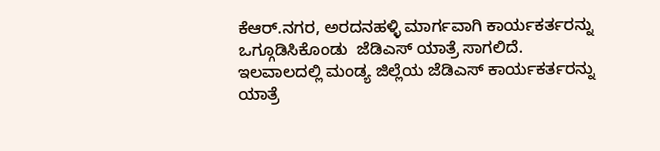ಕೆಆರ್.ನಗರ, ಅರದನಹಳ್ಳಿ ಮಾರ್ಗವಾಗಿ ಕಾರ್ಯಕರ್ತರನ್ನು ಒಗ್ಗೂಡಿಸಿಕೊಂಡು  ಜೆಡಿಎಸ್ ಯಾತ್ರೆ ಸಾಗಲಿದೆ. ಇಲವಾಲದಲ್ಲಿ ಮಂಡ್ಯ ಜಿಲ್ಲೆಯ ಜೆಡಿಎಸ್ ಕಾರ್ಯಕರ್ತರನ್ನು  ಯಾತ್ರೆ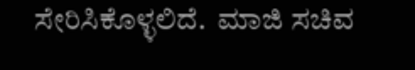ಸೇರಿಸಿಕೊಳ್ಳಲಿದೆ.  ಮಾಜಿ ಸಚಿವ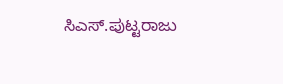ಸಿಎಸ್.ಪುಟ್ಟರಾಜು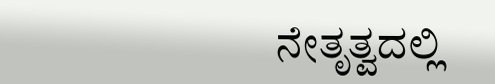ನೇತೃತ್ವದಲ್ಲಿ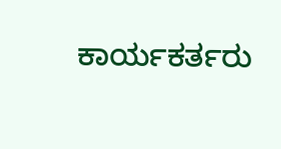ಕಾರ್ಯಕರ್ತರು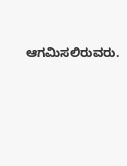ಆಗಮಿಸಲಿರುವರು.